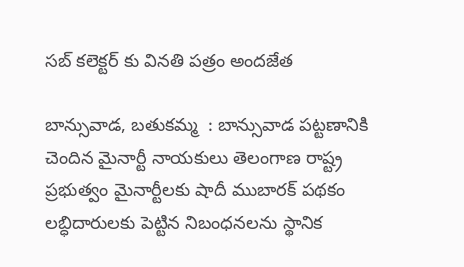సబ్‌ కలెక్టర్‌ కు వినతి పత్రం అందజేత

బాన్సువాడ, బతుకమ్మ  : బాన్సువాడ పట్టణానికి చెందిన మైనార్టీ నాయకులు తెలంగాణ రాష్ట్ర ప్రభుత్వం మైనార్టీలకు షాదీ ముబారక్‌ పథకం లబ్ధిదారులకు పెట్టిన నిబంధనలను స్థానిక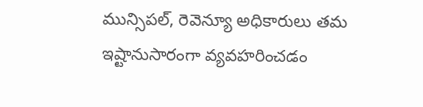మున్సిపల్‌, రెవెన్యూ అధికారులు తమ ఇష్టానుసారంగా వ్యవహరించడం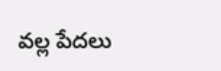వల్ల పేదలు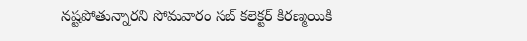నష్టపోతున్నారని సోమవారం సబ్‌ కలెక్టర్‌ కిరణ్మయికి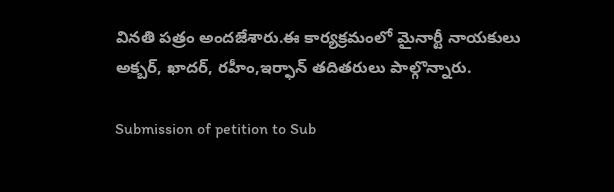వినతి పత్రం అందజేశారు.ఈ కార్యక్రమంలో మైనార్టీ నాయకులు అక్బర్‌, ఖాదర్‌, రహీం,ఇర్ఫాన్ తదితరులు పాల్గొన్నారు.

Submission of petition to Sub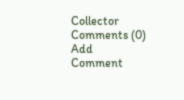Collector
Comments (0)
Add Comment